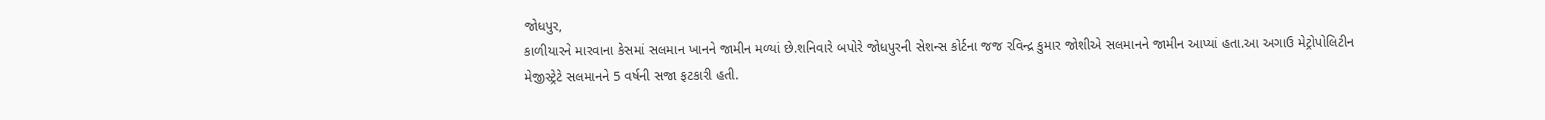જોધપુર,
કાળીયારને મારવાના કેસમાં સલમાન ખાનને જામીન મળ્યાં છે.શનિવારે બપોરે જોધપુરની સેશન્સ કોર્ટના જજ રવિન્દ્ર કુમાર જોશીએ સલમાનને જામીન આપ્યાં હતા.આ અગાઉ મેટ્રોપોલિટીન મેજીસ્ટ્રેટે સલમાનને 5 વર્ષની સજા ફટકારી હતી.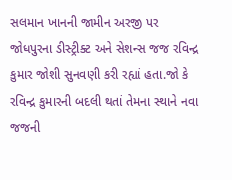સલમાન ખાનની જામીન અરજી પર જોધપુરના ડીસ્ટ્રીક્ટ અને સેશન્સ જજ રવિન્દ્ર કુમાર જોશી સુનવણી કરી રહ્યાં હતા.જો કે રવિન્દ્ર કુમારની બદલી થતાં તેમના સ્થાને નવા જજની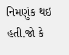નિમણુંક થઇ હતી.જો કે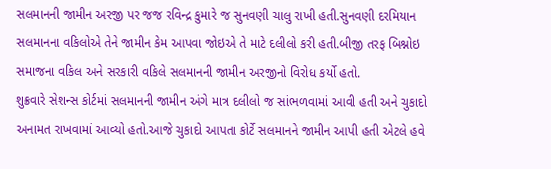સલમાનની જામીન અરજી પર જજ રવિન્દ્ર કુમારે જ સુનવણી ચાલુ રાખી હતી.સુનવણી દરમિયાન સલમાનના વકિલોએ તેને જામીન કેમ આપવા જોઇએ તે માટે દલીલો કરી હતી.બીજી તરફ બિશ્નોઇ સમાજના વકિલ અને સરકારી વકિલે સલમાનની જામીન અરજીનો વિરોધ કર્યો હતો.
શુક્રવારે સેશન્સ કોર્ટમાં સલમાનની જામીન અંગે માત્ર દલીલો જ સાંભળવામાં આવી હતી અને ચુકાદો અનામત રાખવામાં આવ્યો હતો.આજે ચુકાદો આપતા કોર્ટે સલમાનને જામીન આપી હતી એટલે હવે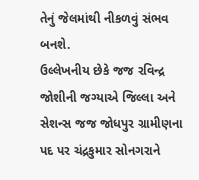તેનું જેલમાંથી નીકળવું સંભવ બનશે.
ઉલ્લેખનીય છેકે જજ રવિન્દ્ર જોશીની જગ્યાએ જિલ્લા અને સેશન્સ જજ જોધપુર ગ્રામીણના પદ પર ચંદ્રકુમાર સોનગરાને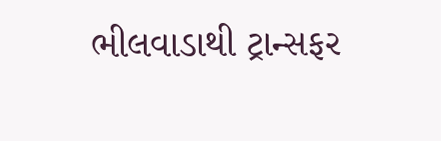ભીલવાડાથી ટ્રાન્સફર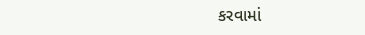કરવામાં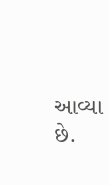આવ્યા છે.